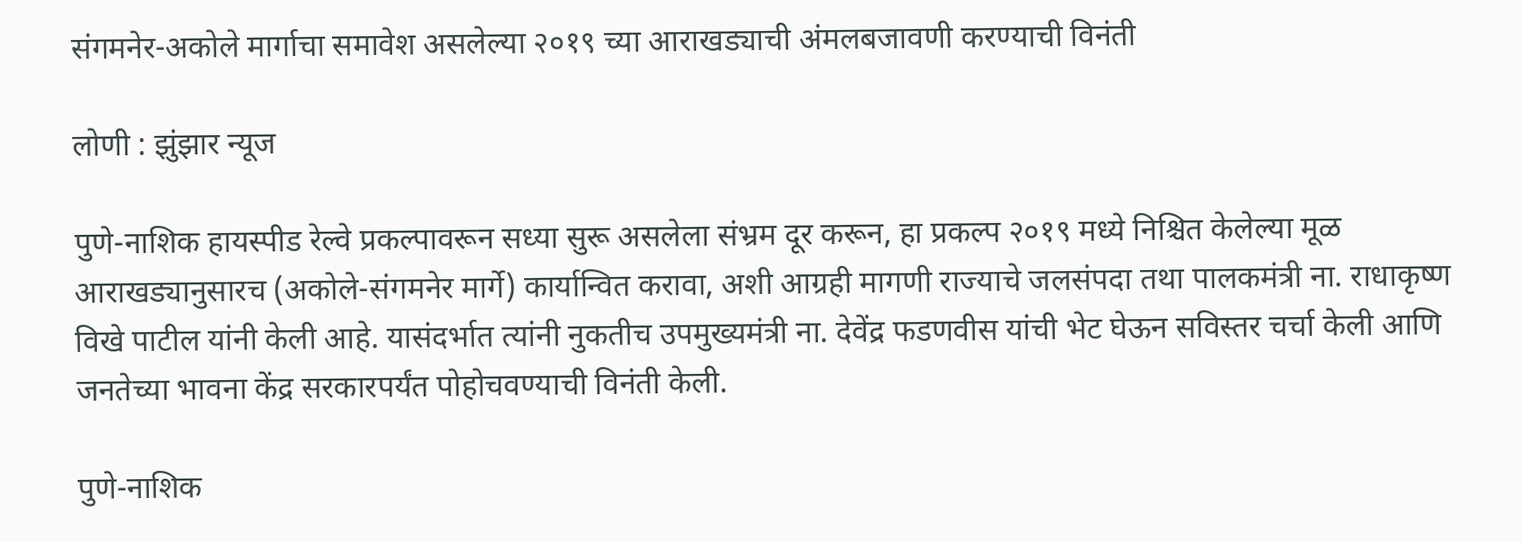संगमनेर-अकोले मार्गाचा समावेश असलेल्या २०१९ च्या आराखड्याची अंमलबजावणी करण्याची विनंती

लोणी : झुंझार न्यूज

पुणे-नाशिक हायस्पीड रेल्वे प्रकल्पावरून सध्या सुरू असलेला संभ्रम दूर करून, हा प्रकल्प २०१९ मध्ये निश्चित केलेल्या मूळ आराखड्यानुसारच (अकोले-संगमनेर मार्गे) कार्यान्वित करावा, अशी आग्रही मागणी राज्याचे जलसंपदा तथा पालकमंत्री ना. राधाकृष्ण विखे पाटील यांनी केली आहे. यासंदर्भात त्यांनी नुकतीच उपमुख्यमंत्री ना. देवेंद्र फडणवीस यांची भेट घेऊन सविस्तर चर्चा केली आणि जनतेच्या भावना केंद्र सरकारपर्यंत पोहोचवण्याची विनंती केली.

पुणे-नाशिक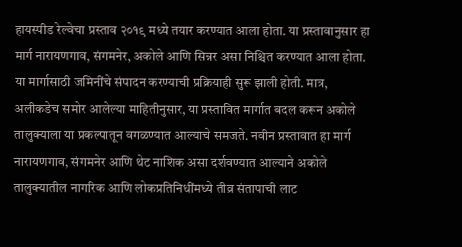हायस्पीड रेल्वेचा प्रस्ताव २०१९ मध्ये तयार करण्यात आला होता. या प्रस्तावानुसार हा मार्ग नारायणगाव, संगमनेर, अकोले आणि सिन्नर असा निश्चित करण्यात आला होता. या मार्गासाठी जमिनींचे संपादन करण्याची प्रक्रियाही सुरू झाली होती. मात्र, अलीकडेच समोर आलेल्या माहितीनुसार, या प्रस्तावित मार्गात बदल करून अकोले तालुक्याला या प्रकल्पातून वगळण्यात आल्याचे समजते. नवीन प्रस्तावात हा मार्ग नारायणगाव, संगमनेर आणि थेट नाशिक असा दर्शवण्यात आल्याने अकोले तालुक्यातील नागरिक आणि लोकप्रतिनिधींमध्ये तीव्र संतापाची लाट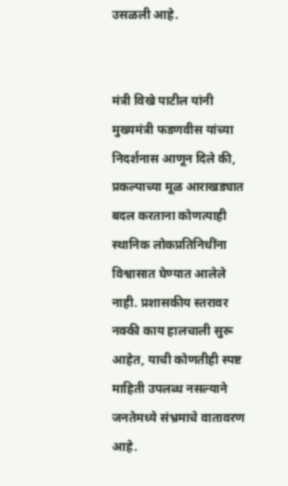उसळली आहे.


मंत्री विखे पाटील यांनी मुख्यमंत्री फडणवीस यांच्या निदर्शनास आणून दिले की, प्रकल्पाच्या मूळ आराखड्यात बदल करताना कोणत्याही स्थानिक लोकप्रतिनिधींना विश्वासात घेण्यात आलेले नाही. प्रशासकीय स्तरावर नक्की काय हालचाली सुरू आहेत, याची कोणतीही स्पष्ट माहिती उपलब्ध नसल्याने जनतेमध्ये संभ्रमाचे वातावरण आहे.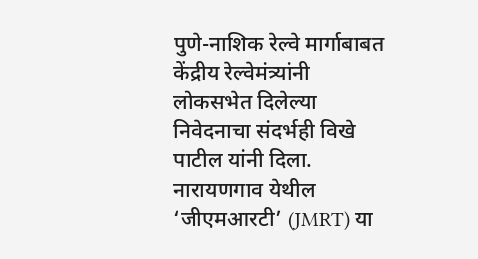पुणे-नाशिक रेल्वे मार्गाबाबत केंद्रीय रेल्वेमंत्र्यांनी लोकसभेत दिलेल्या निवेदनाचा संदर्भही विखे पाटील यांनी दिला. नारायणगाव येथील ‘जीएमआरटी’ (JMRT) या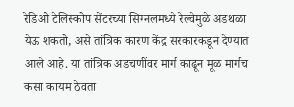रेडिओ टेलिस्कोप सेंटरच्या सिग्नलमध्ये रेल्वेमुळे अडथळा येऊ शकतो, असे तांत्रिक कारण केंद्र सरकारकडून देण्यात आले आहे. या तांत्रिक अडचणींवर मार्ग काढून मूळ मार्गच कसा कायम ठेवता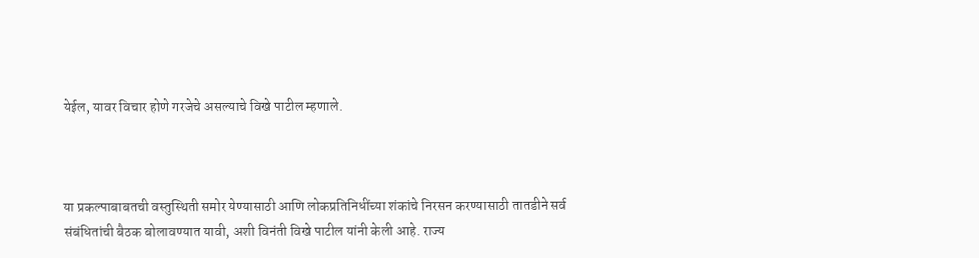येईल, यावर विचार होणे गरजेचे असल्याचे विखे पाटील म्हणाले.



या प्रकल्पाबाबतची वस्तुस्थिती समोर येण्यासाठी आणि लोकप्रतिनिधींच्या शंकांचे निरसन करण्यासाठी तातडीने सर्व संबंधितांची बैठक बोलावण्यात यावी, अशी विनंती विखे पाटील यांनी केली आहे. राज्य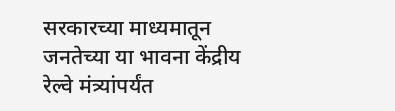सरकारच्या माध्यमातून जनतेच्या या भावना केंद्रीय रेल्वे मंत्र्यांपर्यंत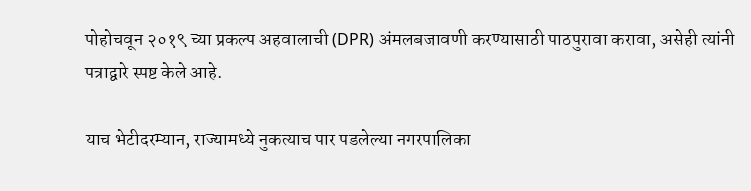पोहोचवून २०१९ च्या प्रकल्प अहवालाची (DPR) अंमलबजावणी करण्यासाठी पाठपुरावा करावा, असेही त्यांनी पत्राद्वारे स्पष्ट केले आहे.

याच भेटीदरम्यान, राज्यामध्ये नुकत्याच पार पडलेल्या नगरपालिका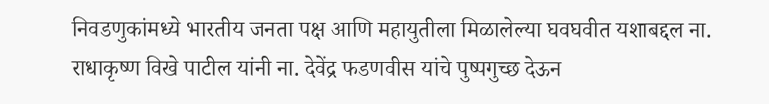निवडणुकांमध्ये भारतीय जनता पक्ष आणि महायुतीला मिळालेल्या घवघवीत यशाबद्दल ना. राधाकृष्ण विखे पाटील यांनी ना. देवेंद्र फडणवीस यांचे पुष्पगुच्छ देऊन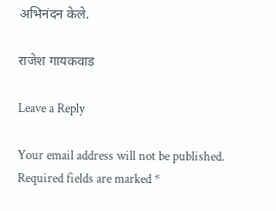अभिनंदन केले.

राजेश गायकवाड

Leave a Reply

Your email address will not be published. Required fields are marked *